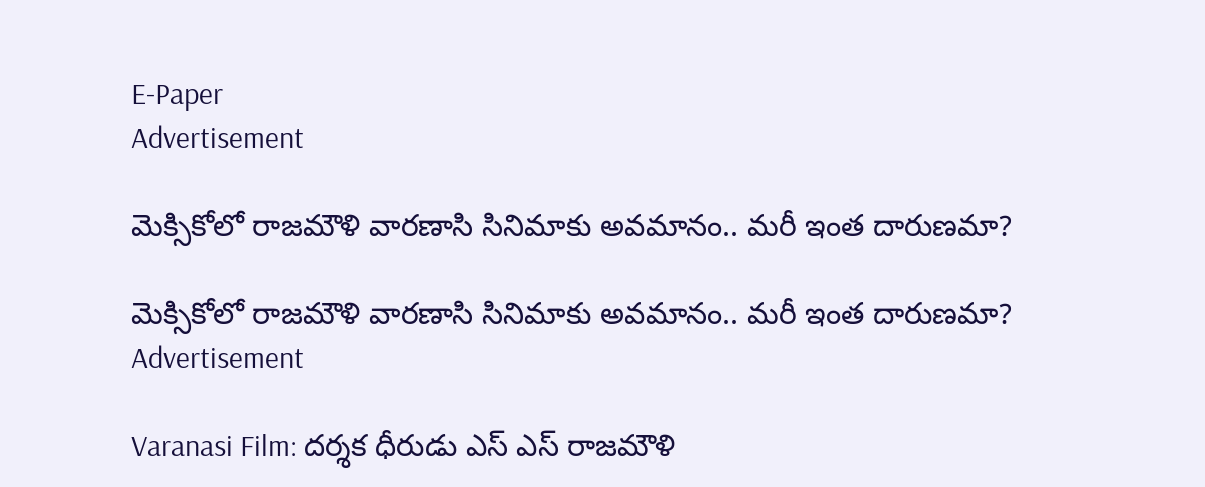E-Paper
Advertisement

మెక్సికోలో రాజమౌళి వారణాసి సినిమాకు అవమానం.. మరీ ఇంత దారుణమా?

మెక్సికోలో రాజమౌళి వారణాసి సినిమాకు అవమానం.. మరీ ఇంత దారుణమా?
Advertisement

Varanasi Film: దర్శక ధీరుడు ఎస్ ఎస్ రాజమౌళి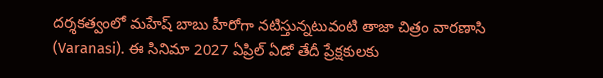దర్శకత్వంలో మహేష్ బాబు హీరోగా నటిస్తున్నటువంటి తాజా చిత్రం వారణాసి (Varanasi). ఈ సినిమా 2027 ఏప్రిల్ ఏడో తేదీ ప్రేక్షకులకు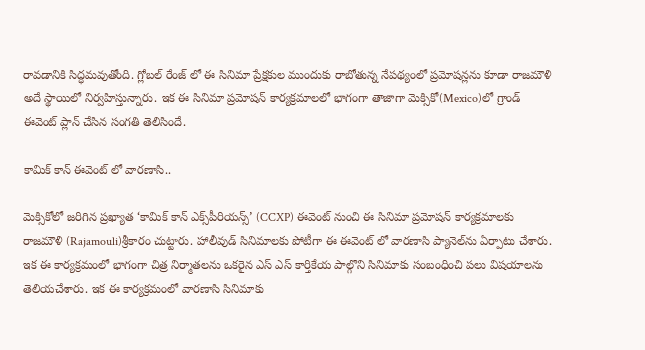రావడానికి సిద్ధమవుతోంది. గ్లోబల్ రేంజ్ లో ఈ సినిమా ప్రేక్షకుల ముందుకు రాబోతున్న నేపథ్యంలో ప్రమోషన్లను కూడా రాజమౌళి అదే స్థాయిలో నిర్వహిస్తున్నారు. ఇక ఈ సినిమా ప్రమోషన్ కార్యక్రమాలలో భాగంగా తాజాగా మెక్సికో(Mexico)లో గ్రాండ్ ఈవెంట్ ప్లాన్ చేసిన సంగతి తెలిసిందే.

కామిక్ కాన్ ఈవెంట్ లో వారణాసి..

మెక్సికోలో జరిగిన ప్రఖ్యాత ‘కామిక్ కాన్ ఎక్స్‌పీరియన్స్’ (CCXP) ఈవెంట్‌ నుంచి ఈ సినిమా ప్రమోషన్ కార్యక్రమాలకు రాజమౌళి (Rajamouli)శ్రీకారం చుట్టారు. హాలీవుడ్ సినిమాలకు పోటీగా ఈ ఈవెంట్ లో వారణాసి ప్యానెల్‌ను ఏర్పాటు చేశారు. ఇక ఈ కార్యక్రమంలో భాగంగా చిత్ర నిర్మాతలను ఒకరైన ఎస్ ఎస్ కార్తికేయ పాల్గొని సినిమాకు సంబంధించి పలు విషయాలను తెలియచేశారు. ఇక ఈ కార్యక్రమంలో వారణాసి సినిమాకు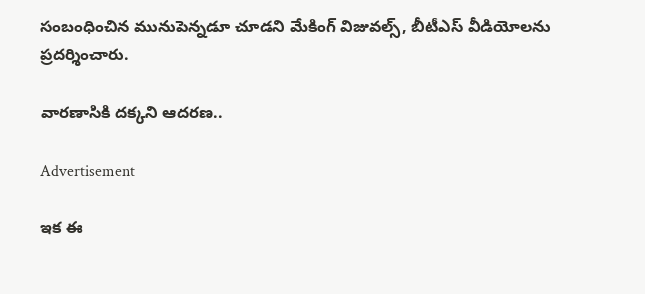సంబంధించిన మునుపెన్నడూ చూడని మేకింగ్ విజువల్స్, బీటీఎస్ వీడియోలను ప్రదర్శించారు.

వారణాసికి దక్కని ఆదరణ..

Advertisement

ఇక ఈ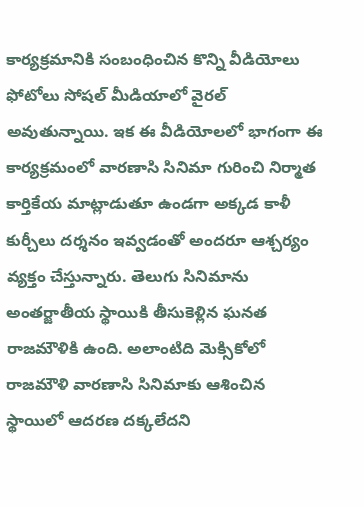కార్యక్రమానికి సంబంధించిన కొన్ని వీడియోలు ఫోటోలు సోషల్ మీడియాలో వైరల్ అవుతున్నాయి. ఇక ఈ వీడియోలలో భాగంగా ఈ కార్యక్రమంలో వారణాసి సినిమా గురించి నిర్మాత కార్తికేయ మాట్లాడుతూ ఉండగా అక్కడ కాళీ కుర్చీలు దర్శనం ఇవ్వడంతో అందరూ ఆశ్చర్యం వ్యక్తం చేస్తున్నారు. తెలుగు సినిమాను అంతర్జాతీయ స్థాయికి తీసుకెళ్లిన ఘనత రాజమౌళికి ఉంది. అలాంటిది మెక్సికోలో రాజమౌళి వారణాసి సినిమాకు ఆశించిన స్థాయిలో ఆదరణ దక్కలేదని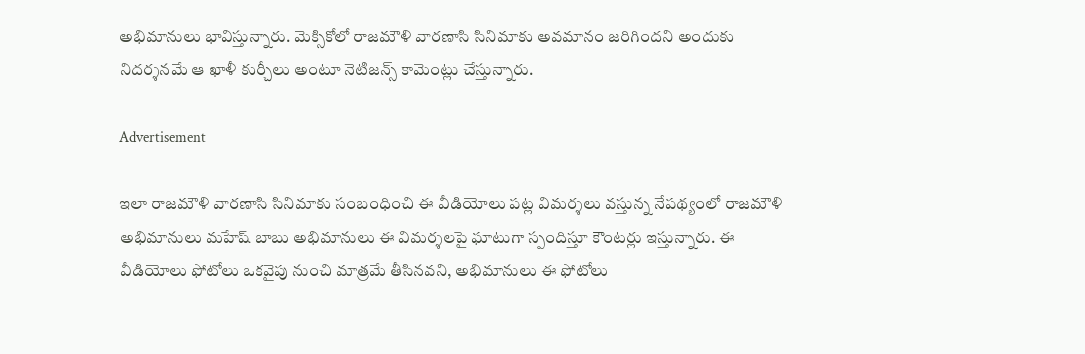అభిమానులు భావిస్తున్నారు. మెక్సికోలో రాజమౌళి వారణాసి సినిమాకు అవమానం జరిగిందని అందుకు నిదర్శనమే ఆ ఖాళీ కుర్చీలు అంటూ నెటిజన్స్ కామెంట్లు చేస్తున్నారు.

Advertisement

ఇలా రాజమౌళి వారణాసి సినిమాకు సంబంధించి ఈ వీడియోలు పట్ల విమర్శలు వస్తున్న నేపథ్యంలో రాజమౌళి అభిమానులు మహేష్ బాబు అభిమానులు ఈ విమర్శలపై ఘాటుగా స్పందిస్తూ కౌంటర్లు ఇస్తున్నారు. ఈ వీడియోలు ఫోటోలు ఒకవైపు నుంచి మాత్రమే తీసినవని, అభిమానులు ఈ ఫోటోలు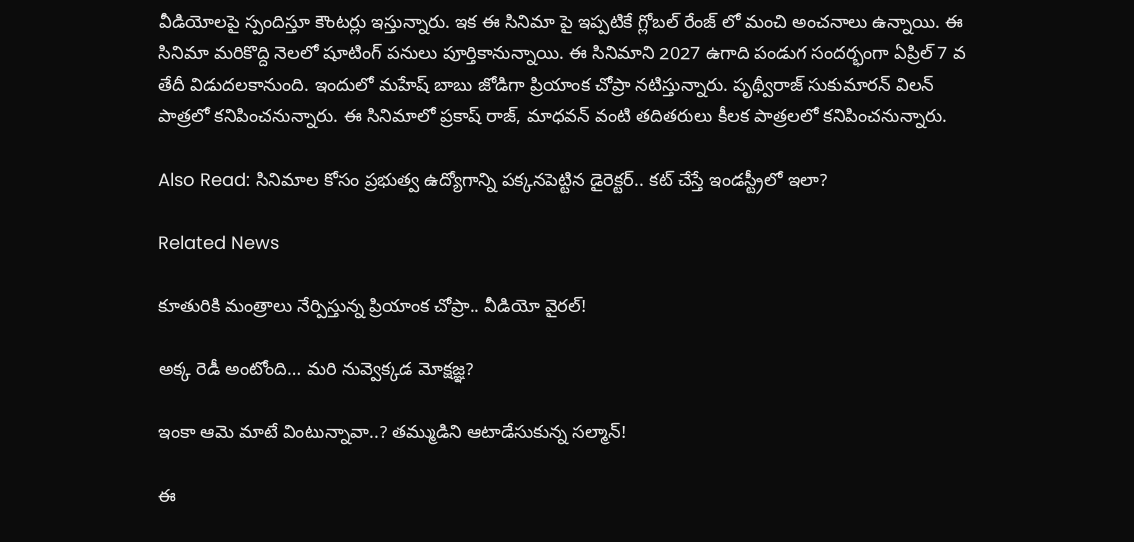వీడియోలపై స్పందిస్తూ కౌంటర్లు ఇస్తున్నారు. ఇక ఈ సినిమా పై ఇప్పటికే గ్లోబల్ రేంజ్ లో మంచి అంచనాలు ఉన్నాయి. ఈ సినిమా మరికొద్ది నెలలో షూటింగ్ పనులు పూర్తికానున్నాయి. ఈ సినిమాని 2027 ఉగాది పండుగ సందర్భంగా ఏప్రిల్ 7 వ తేదీ విడుదలకానుంది. ఇందులో మహేష్ బాబు జోడిగా ప్రియాంక చోప్రా నటిస్తున్నారు. పృథ్వీరాజ్ సుకుమారన్ విలన్ పాత్రలో కనిపించనున్నారు. ఈ సినిమాలో ప్రకాష్ రాజ్, మాధవన్ వంటి తదితరులు కీలక పాత్రలలో కనిపించనున్నారు.

Also Read: సినిమాల కోసం ప్రభుత్వ ఉద్యోగాన్ని పక్కనపెట్టిన డైరెక్టర్.. కట్ చేస్తే ఇండస్ట్రీలో ఇలా?

Related News

కూతురికి మంత్రాలు నేర్పిస్తున్న ప్రియాంక చోప్రా.. వీడియో వైరల్!

అక్క రెడీ అంటోంది… మరి నువ్వెక్కడ మోక్షజ్ఞ?

ఇంకా ఆమె మాటే వింటున్నావా..? తమ్ముడిని ఆటాడేసుకున్న సల్మాన్!

ఈ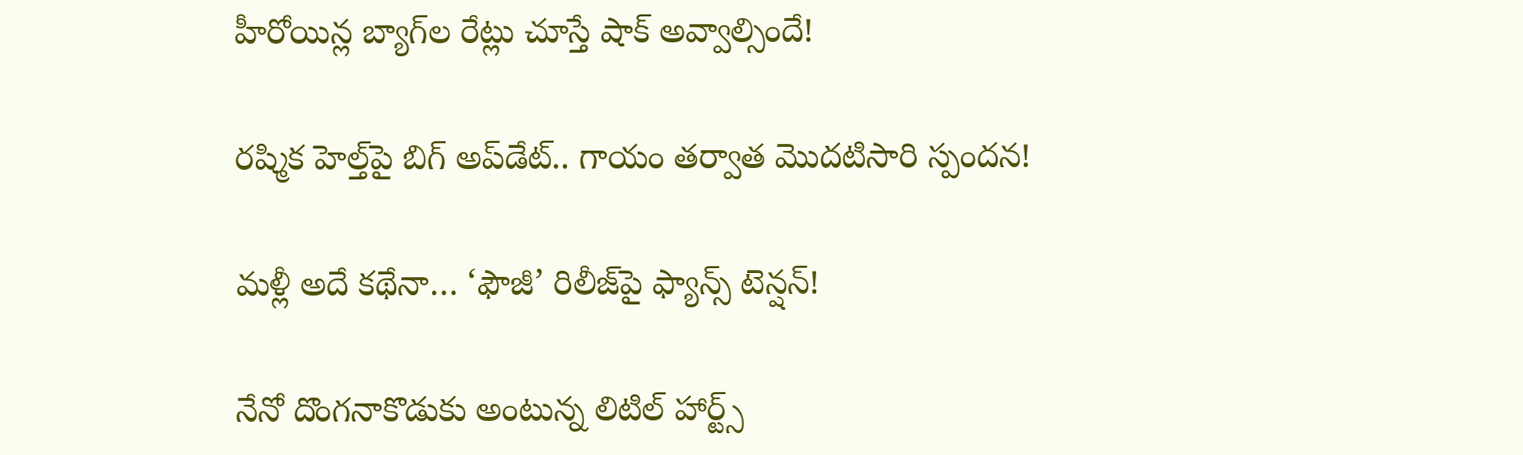హీరోయిన్ల బ్యాగ్‌ల రేట్లు చూస్తే షాక్ అవ్వాల్సిందే!

రష్మిక హెల్త్‌పై బిగ్ అప్‌డేట్.. గాయం తర్వాత మొదటిసారి స్పందన!

మళ్లీ అదే కథేనా… ‘ఫౌజీ’ రిలీజ్‌పై ఫ్యాన్స్ టెన్షన్!

నేనో దొంగనాకొడుకు అంటున్న లిటిల్ హార్ట్స్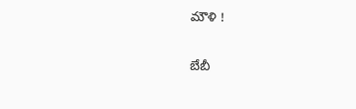మౌళి !

బేబీ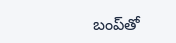బంప్‌తో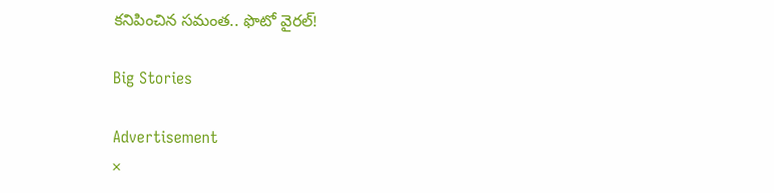కనిపించిన సమంత.. ఫొటో వైరల్!

Big Stories

Advertisement
×